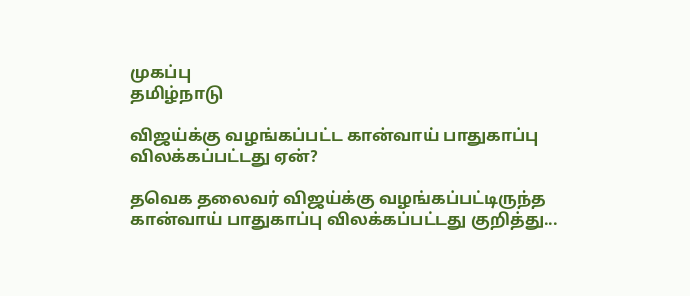முகப்பு
தமிழ்நாடு

விஜய்க்கு வழங்கப்பட்ட கான்வாய் பாதுகாப்பு விலக்கப்பட்டது ஏன்?

தவெக தலைவர் விஜய்க்கு வழங்கப்பட்டிருந்த கான்வாய் பாதுகாப்பு விலக்கப்பட்டது குறித்து...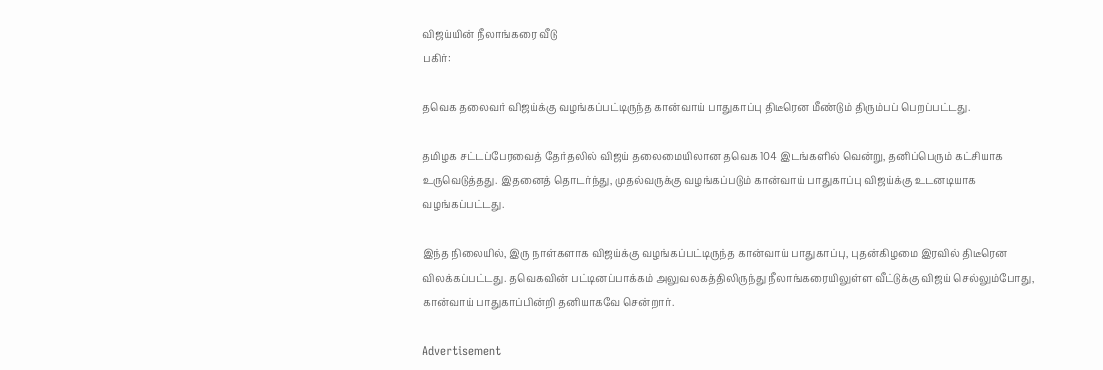விஜய்யின் நீலாங்கரை வீடு
பகிர்:

தவெக தலைவர் விஜய்க்கு வழங்கப்பட்டிருந்த கான்வாய் பாதுகாப்பு திடீரென மீண்டும் திரும்பப் பெறப்பட்டது.

தமிழக சட்டப்பேரவைத் தேர்தலில் விஜய் தலைமையிலான தவெக 104 இடங்களில் வென்று, தனிப்பெரும் கட்சியாக உருவெடுத்தது. இதனைத் தொடர்ந்து, முதல்வருக்கு வழங்கப்படும் கான்வாய் பாதுகாப்பு விஜய்க்கு உடனடியாக வழங்கப்பட்டது.

இந்த நிலையில், இரு நாள்களாக விஜய்க்கு வழங்கப்பட்டிருந்த கான்வாய் பாதுகாப்பு, புதன்கிழமை இரவில் திடீரென விலக்கப்பட்டது. தவெகவின் பட்டினப்பாக்கம் அலுவலகத்திலிருந்து நீலாங்கரையிலுள்ள வீட்டுக்கு விஜய் செல்லும்போது, கான்வாய் பாதுகாப்பின்றி தனியாகவே சென்றார்.

Advertisement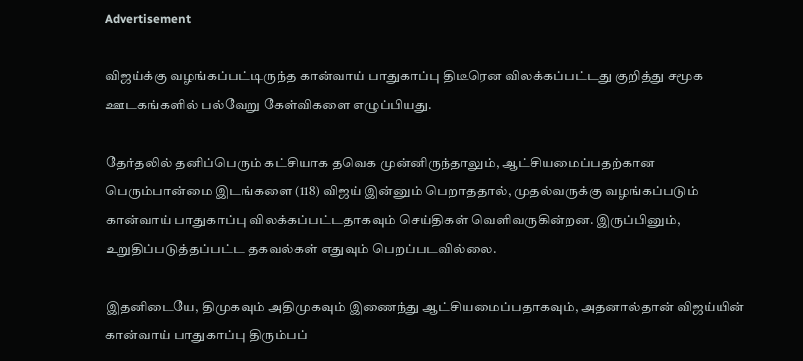Advertisement

விஜய்க்கு வழங்கப்பட்டிருந்த கான்வாய் பாதுகாப்பு திடீரென விலக்கப்பட்டது குறித்து சமூக ஊடகங்களில் பல்வேறு கேள்விகளை எழுப்பியது.

தேர்தலில் தனிப்பெரும் கட்சியாக தவெக முன்னிருந்தாலும், ஆட்சியமைப்பதற்கான பெரும்பான்மை இடங்களை (118) விஜய் இன்னும் பெறாததால், முதல்வருக்கு வழங்கப்படும் கான்வாய் பாதுகாப்பு விலக்கப்பட்டதாகவும் செய்திகள் வெளிவருகின்றன. இருப்பினும், உறுதிப்படுத்தப்பட்ட தகவல்கள் எதுவும் பெறப்படவில்லை.

இதனிடையே, திமுகவும் அதிமுகவும் இணைந்து ஆட்சியமைப்பதாகவும், அதனால்தான் விஜய்யின் கான்வாய் பாதுகாப்பு திரும்பப்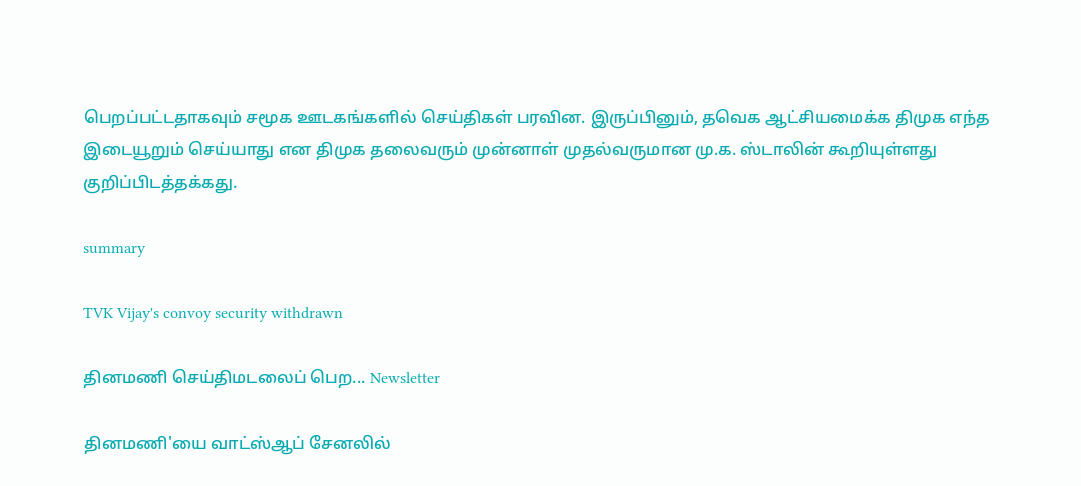பெறப்பட்டதாகவும் சமூக ஊடகங்களில் செய்திகள் பரவின. இருப்பினும், தவெக ஆட்சியமைக்க திமுக எந்த இடையூறும் செய்யாது என திமுக தலைவரும் முன்னாள் முதல்வருமான மு.க. ஸ்டாலின் கூறியுள்ளது குறிப்பிடத்தக்கது.

summary

TVK Vijay's convoy security withdrawn

தினமணி செய்திமடலைப் பெற... Newsletter

தினமணி'யை வாட்ஸ்ஆப் சேனலில்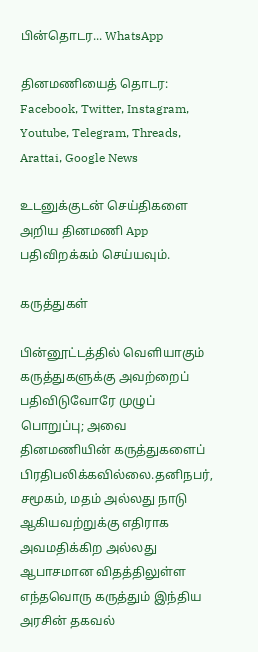பின்தொடர... WhatsApp

தினமணியைத் தொடர: Facebook, Twitter, Instagram, Youtube, Telegram, Threads, Arattai, Google News

உடனுக்குடன் செய்திகளை அறிய தினமணி App பதிவிறக்கம் செய்யவும்.

கருத்துகள்

பின்னூட்டத்தில் வெளியாகும் கருத்துகளுக்கு அவற்றைப் பதிவிடுவோரே முழுப் பொறுப்பு; அவை தினமணியின் கருத்துகளைப் பிரதிபலிக்கவில்லை.தனிநபர், சமூகம், மதம் அல்லது நாடு ஆகியவற்றுக்கு எதிராக அவமதிக்கிற அல்லது ஆபாசமான விதத்திலுள்ள எந்தவொரு கருத்தும் இந்திய அரசின் தகவல்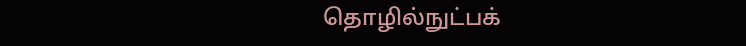தொழில்நுட்பக்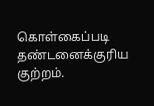கொள்கைப்படி தண்டனைக்குரிய குற்றம்.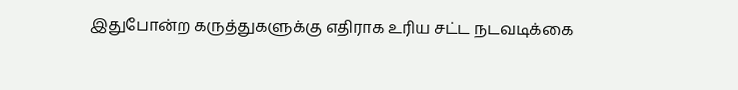இதுபோன்ற கருத்துகளுக்கு எதிராக உரிய சட்ட நடவடிக்கை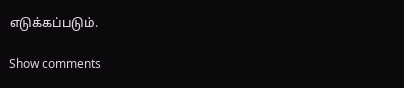எடுக்கப்படும்.

Show comments